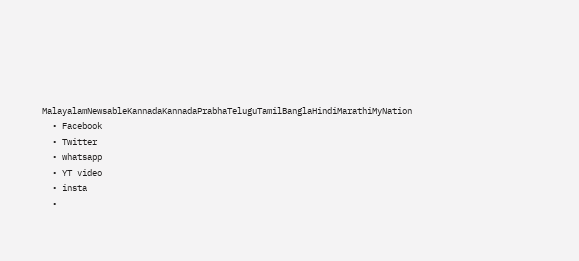MalayalamNewsableKannadaKannadaPrabhaTeluguTamilBanglaHindiMarathiMyNation
  • Facebook
  • Twitter
  • whatsapp
  • YT video
  • insta
  •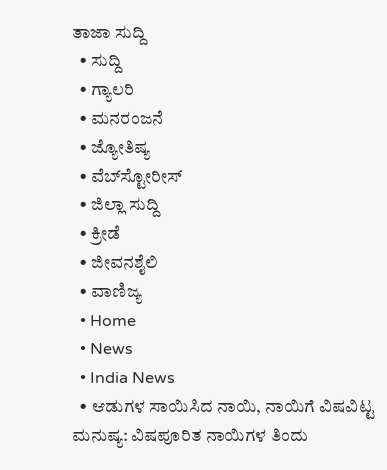ತಾಜಾ ಸುದ್ದಿ
  • ಸುದ್ದಿ
  • ಗ್ಯಾಲರಿ
  • ಮನರಂಜನೆ
  • ಜ್ಯೋತಿಷ್ಯ
  • ವೆಬ್‌ಸ್ಟೋರೀಸ್
  • ಜಿಲ್ಲಾ ಸುದ್ದಿ
  • ಕ್ರೀಡೆ
  • ಜೀವನಶೈಲಿ
  • ವಾಣಿಜ್ಯ
  • Home
  • News
  • India News
  • ಆಡುಗಳ ಸಾಯಿಸಿದ ನಾಯಿ, ನಾಯಿಗೆ ವಿಷವಿಟ್ಟ ಮನುಷ್ಯ: ವಿಷಪೂರಿತ ನಾಯಿಗಳ ತಿಂದು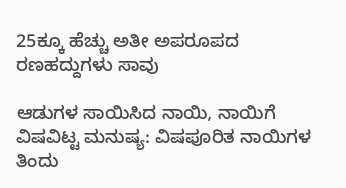25ಕ್ಕೂ ಹೆಚ್ಚು ಅತೀ ಅಪರೂಪದ ರಣಹದ್ದುಗಳು ಸಾವು

ಆಡುಗಳ ಸಾಯಿಸಿದ ನಾಯಿ, ನಾಯಿಗೆ ವಿಷವಿಟ್ಟ ಮನುಷ್ಯ: ವಿಷಪೂರಿತ ನಾಯಿಗಳ ತಿಂದು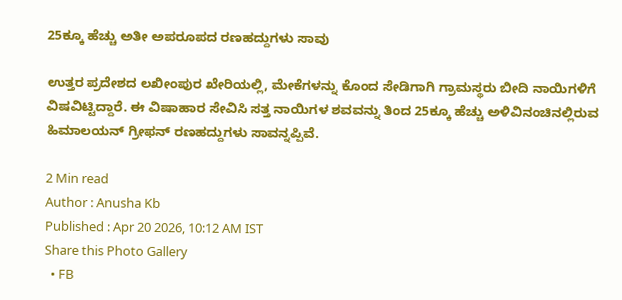25ಕ್ಕೂ ಹೆಚ್ಚು ಅತೀ ಅಪರೂಪದ ರಣಹದ್ದುಗಳು ಸಾವು

ಉತ್ತರ ಪ್ರದೇಶದ ಲಖೀಂಪುರ ಖೇರಿಯಲ್ಲಿ, ಮೇಕೆಗಳನ್ನು ಕೊಂದ ಸೇಡಿಗಾಗಿ ಗ್ರಾಮಸ್ಥರು ಬೀದಿ ನಾಯಿಗಳಿಗೆ ವಿಷವಿಟ್ಟಿದ್ದಾರೆ. ಈ ವಿಷಾಹಾರ ಸೇವಿಸಿ ಸತ್ತ ನಾಯಿಗಳ ಶವವನ್ನು ತಿಂದ 25ಕ್ಕೂ ಹೆಚ್ಚು ಅಳಿವಿನಂಚಿನಲ್ಲಿರುವ ಹಿಮಾಲಯನ್ ಗ್ರೀಫನ್ ರಣಹದ್ದುಗಳು ಸಾವನ್ನಪ್ಪಿವೆ.

2 Min read
Author : Anusha Kb
Published : Apr 20 2026, 10:12 AM IST
Share this Photo Gallery
  • FB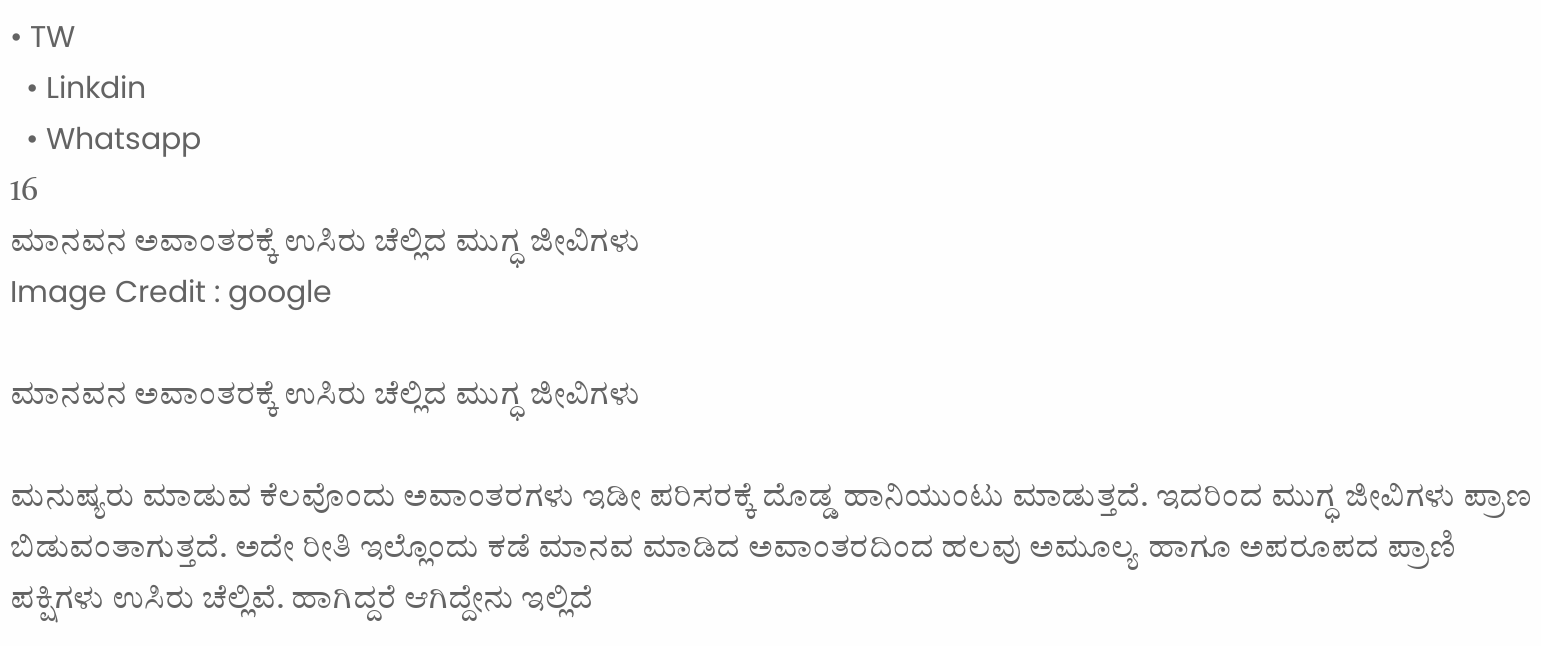• TW
  • Linkdin
  • Whatsapp
16
ಮಾನವನ ಅವಾಂತರಕ್ಕೆ ಉಸಿರು ಚೆಲ್ಲಿದ ಮುಗ್ಧ ಜೀವಿಗಳು
Image Credit : google

ಮಾನವನ ಅವಾಂತರಕ್ಕೆ ಉಸಿರು ಚೆಲ್ಲಿದ ಮುಗ್ಧ ಜೀವಿಗಳು

ಮನುಷ್ಯರು ಮಾಡುವ ಕೆಲವೊಂದು ಅವಾಂತರಗಳು ಇಡೀ ಪರಿಸರಕ್ಕೆ ದೊಡ್ಡ ಹಾನಿಯುಂಟು ಮಾಡುತ್ತದೆ. ಇದರಿಂದ ಮುಗ್ಧ ಜೀವಿಗಳು ಪ್ರಾಣ ಬಿಡುವಂತಾಗುತ್ತದೆ. ಅದೇ ರೀತಿ ಇಲ್ಲೊಂದು ಕಡೆ ಮಾನವ ಮಾಡಿದ ಅವಾಂತರದಿಂದ ಹಲವು ಅಮೂಲ್ಯ ಹಾಗೂ ಅಪರೂಪದ ಪ್ರಾಣಿ ಪಕ್ಷಿಗಳು ಉಸಿರು ಚೆಲ್ಲಿವೆ. ಹಾಗಿದ್ದರೆ ಆಗಿದ್ದೇನು ಇಲ್ಲಿದೆ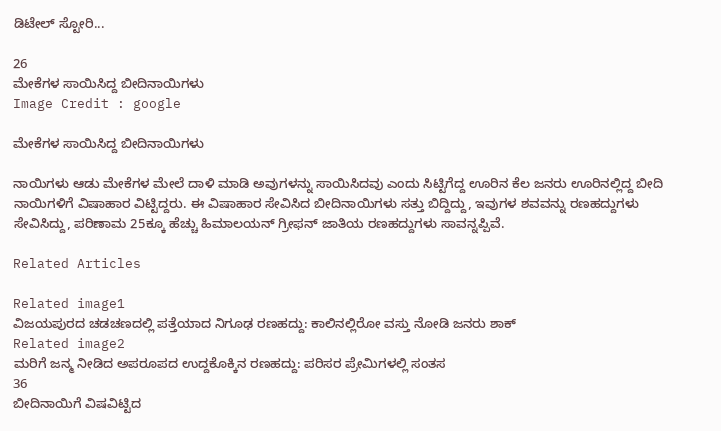ಡಿಟೇಲ್ ಸ್ಟೋರಿ...

26
ಮೇಕೆಗಳ ಸಾಯಿಸಿದ್ದ ಬೀದಿನಾಯಿಗಳು
Image Credit : google

ಮೇಕೆಗಳ ಸಾಯಿಸಿದ್ದ ಬೀದಿನಾಯಿಗಳು

ನಾಯಿಗಳು ಆಡು ಮೇಕೆಗಳ ಮೇಲೆ ದಾಳಿ ಮಾಡಿ ಅವುಗಳನ್ನು ಸಾಯಿಸಿದವು ಎಂದು ಸಿಟ್ಟಿಗೆದ್ದ ಊರಿನ ಕೆಲ ಜನರು ಊರಿನಲ್ಲಿದ್ದ ಬೀದಿ ನಾಯಿಗಳಿಗೆ ವಿಷಾಹಾರ ವಿಟ್ಟಿದ್ದರು. ಈ ವಿಷಾಹಾರ ಸೇವಿಸಿದ ಬೀದಿನಾಯಿಗಳು ಸತ್ತು ಬಿದ್ದಿದ್ದು, ಇವುಗಳ ಶವವನ್ನು ರಣಹದ್ದುಗಳು ಸೇವಿಸಿದ್ದು, ಪರಿಣಾಮ 25ಕ್ಕೂ ಹೆಚ್ಚು ಹಿಮಾಲಯನ್ ಗ್ರೀಫನ್ ಜಾತಿಯ ರಣಹದ್ದುಗಳು ಸಾವನ್ನಪ್ಪಿವೆ.

Related Articles

Related image1
ವಿಜಯಪುರದ ಚಡಚಣದಲ್ಲಿ ಪತ್ತೆಯಾದ ನಿಗೂಢ ರಣಹದ್ದು: ಕಾಲಿನಲ್ಲಿರೋ ವಸ್ತು ನೋಡಿ ಜನರು ಶಾಕ್
Related image2
ಮರಿಗೆ ಜನ್ಮ ನೀಡಿದ ಅಪರೂಪದ ಉದ್ದಕೊಕ್ಕಿನ ರಣಹದ್ದು: ಪರಿಸರ ಪ್ರೇಮಿಗಳಲ್ಲಿ ಸಂತಸ
36
ಬೀದಿನಾಯಿಗೆ ವಿಷವಿಟ್ಟಿದ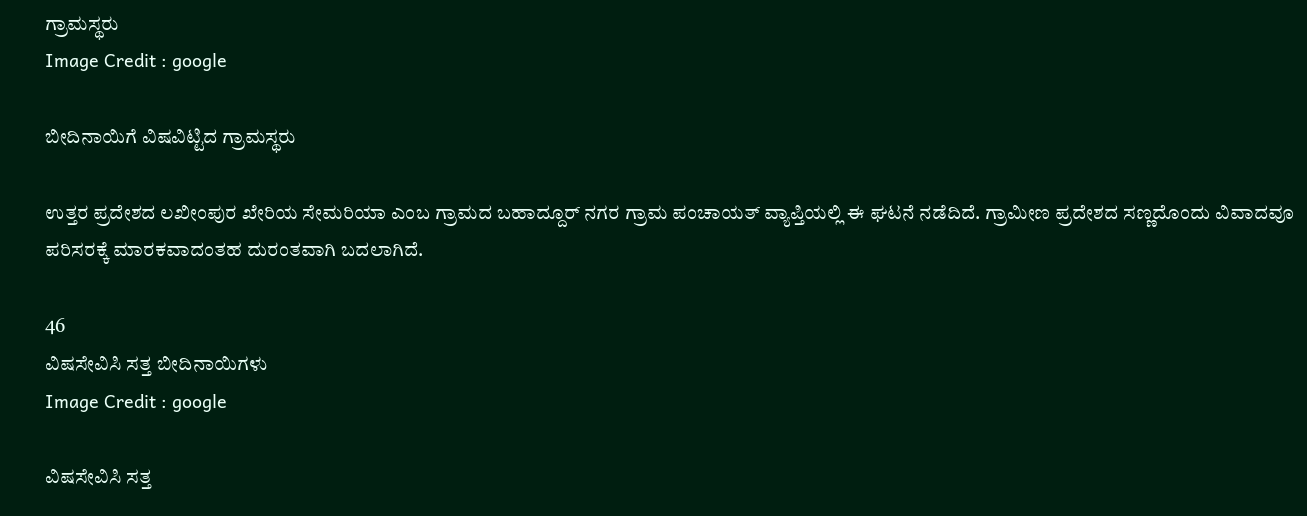ಗ್ರಾಮಸ್ಥರು
Image Credit : google

ಬೀದಿನಾಯಿಗೆ ವಿಷವಿಟ್ಟಿದ ಗ್ರಾಮಸ್ಥರು

ಉತ್ತರ ಪ್ರದೇಶದ ಲಖೀಂಪುರ ಖೇರಿಯ ಸೇಮರಿಯಾ ಎಂಬ ಗ್ರಾಮದ ಬಹಾದ್ದೂರ್‌ ನಗರ ಗ್ರಾಮ ಪಂಚಾಯತ್ ವ್ಯಾಪ್ತಿಯಲ್ಲಿ ಈ ಘಟನೆ ನಡೆದಿದೆ. ಗ್ರಾಮೀಣ ಪ್ರದೇಶದ ಸಣ್ಣದೊಂದು ವಿವಾದವೂ ಪರಿಸರಕ್ಕೆ ಮಾರಕವಾದಂತಹ ದುರಂತವಾಗಿ ಬದಲಾಗಿದೆ.

46
ವಿಷಸೇವಿಸಿ ಸತ್ತ ಬೀದಿನಾಯಿಗಳು
Image Credit : google

ವಿಷಸೇವಿಸಿ ಸತ್ತ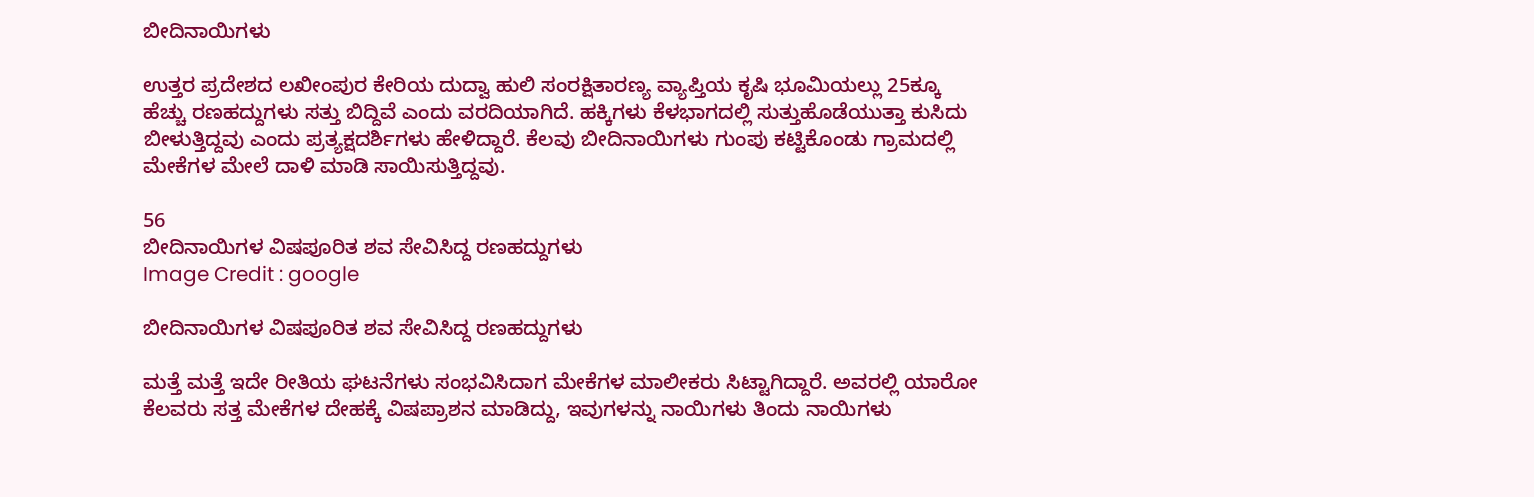ಬೀದಿನಾಯಿಗಳು

ಉತ್ತರ ಪ್ರದೇಶದ ಲಖೀಂಪುರ ಕೇರಿಯ ದುದ್ವಾ ಹುಲಿ ಸಂರಕ್ಷಿತಾರಣ್ಯ ವ್ಯಾಪ್ತಿಯ ಕೃಷಿ ಭೂಮಿಯಲ್ಲು 25ಕ್ಕೂ ಹೆಚ್ಚು ರಣಹದ್ದುಗಳು ಸತ್ತು ಬಿದ್ದಿವೆ ಎಂದು ವರದಿಯಾಗಿದೆ. ಹಕ್ಕಿಗಳು ಕೆಳಭಾಗದಲ್ಲಿ ಸುತ್ತುಹೊಡೆಯುತ್ತಾ ಕುಸಿದು ಬೀಳುತ್ತಿದ್ದವು ಎಂದು ಪ್ರತ್ಯಕ್ಷದರ್ಶಿಗಳು ಹೇಳಿದ್ದಾರೆ. ಕೆಲವು ಬೀದಿನಾಯಿಗಳು ಗುಂಪು ಕಟ್ಟಿಕೊಂಡು ಗ್ರಾಮದಲ್ಲಿ ಮೇಕೆಗಳ ಮೇಲೆ ದಾಳಿ ಮಾಡಿ ಸಾಯಿಸುತ್ತಿದ್ದವು.

56
ಬೀದಿನಾಯಿಗಳ ವಿಷಪೂರಿತ ಶವ ಸೇವಿಸಿದ್ದ ರಣಹದ್ದುಗಳು
Image Credit : google

ಬೀದಿನಾಯಿಗಳ ವಿಷಪೂರಿತ ಶವ ಸೇವಿಸಿದ್ದ ರಣಹದ್ದುಗಳು

ಮತ್ತೆ ಮತ್ತೆ ಇದೇ ರೀತಿಯ ಘಟನೆಗಳು ಸಂಭವಿಸಿದಾಗ ಮೇಕೆಗಳ ಮಾಲೀಕರು ಸಿಟ್ಟಾಗಿದ್ದಾರೆ. ಅವರಲ್ಲಿ ಯಾರೋ ಕೆಲವರು ಸತ್ತ ಮೇಕೆಗಳ ದೇಹಕ್ಕೆ ವಿಷಪ್ರಾಶನ ಮಾಡಿದ್ದು, ಇವುಗಳನ್ನು ನಾಯಿಗಳು ತಿಂದು ನಾಯಿಗಳು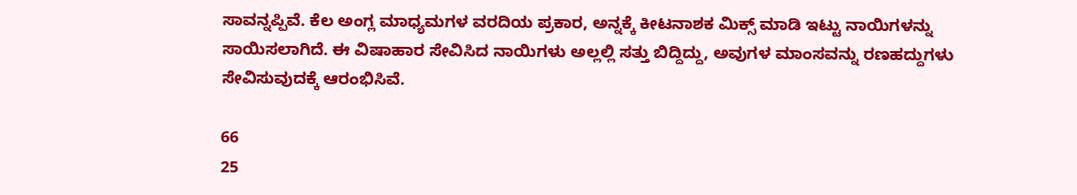ಸಾವನ್ನಪ್ಪಿವೆ. ಕೆಲ ಅಂಗ್ಲ ಮಾಧ್ಯಮಗಳ ವರದಿಯ ಪ್ರಕಾರ, ಅನ್ನಕ್ಕೆ ಕೀಟನಾಶಕ ಮಿಕ್ಸ್ ಮಾಡಿ ಇಟ್ಟು ನಾಯಿಗಳನ್ನು ಸಾಯಿಸಲಾಗಿದೆ. ಈ ವಿಷಾಹಾರ ಸೇವಿಸಿದ ನಾಯಿಗಳು ಅಲ್ಲಲ್ಲಿ ಸತ್ತು ಬಿದ್ದಿದ್ದು, ಅವುಗಳ ಮಾಂಸವನ್ನು ರಣಹದ್ದುಗಳು ಸೇವಿಸುವುದಕ್ಕೆ ಆರಂಭಿಸಿವೆ.

66
25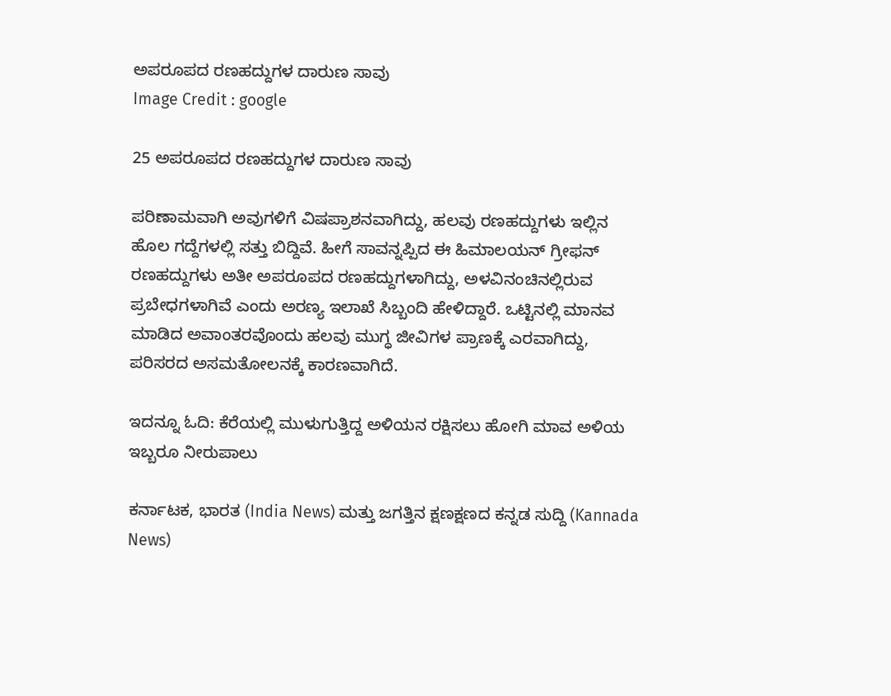ಅಪರೂಪದ ರಣಹದ್ದುಗಳ ದಾರುಣ ಸಾವು
Image Credit : google

25 ಅಪರೂಪದ ರಣಹದ್ದುಗಳ ದಾರುಣ ಸಾವು

ಪರಿಣಾಮವಾಗಿ ಅವುಗಳಿಗೆ ವಿಷಪ್ರಾಶನವಾಗಿದ್ದು, ಹಲವು ರಣಹದ್ದುಗಳು ಇಲ್ಲಿನ ಹೊಲ ಗದ್ದೆಗಳಲ್ಲಿ ಸತ್ತು ಬಿದ್ದಿವೆ. ಹೀಗೆ ಸಾವನ್ನಪ್ಪಿದ ಈ ಹಿಮಾಲಯನ್ ಗ್ರೀಫನ್ ರಣಹದ್ದುಗಳು ಅತೀ ಅಪರೂಪದ ರಣಹದ್ದುಗಳಾಗಿದ್ದು, ಅಳವಿನಂಚಿನಲ್ಲಿರುವ ಪ್ರಬೇಧಗಳಾಗಿವೆ ಎಂದು ಅರಣ್ಯ ಇಲಾಖೆ ಸಿಬ್ಬಂದಿ ಹೇಳಿದ್ದಾರೆ. ಒಟ್ಟಿನಲ್ಲಿ ಮಾನವ ಮಾಡಿದ ಅವಾಂತರವೊಂದು ಹಲವು ಮುಗ್ಧ ಜೀವಿಗಳ ಪ್ರಾಣಕ್ಕೆ ಎರವಾಗಿದ್ದು, ಪರಿಸರದ ಅಸಮತೋಲನಕ್ಕೆ ಕಾರಣವಾಗಿದೆ.

ಇದನ್ನೂ ಓದಿ: ಕೆರೆಯಲ್ಲಿ ಮುಳುಗುತ್ತಿದ್ದ ಅಳಿಯನ ರಕ್ಷಿಸಲು ಹೋಗಿ ಮಾವ ಅಳಿಯ ಇಬ್ಬರೂ ನೀರುಪಾಲು

ಕರ್ನಾಟಕ, ಭಾರತ (India News) ಮತ್ತು ಜಗತ್ತಿನ ಕ್ಷಣಕ್ಷಣದ ಕನ್ನಡ ಸುದ್ದಿ (Kannada News)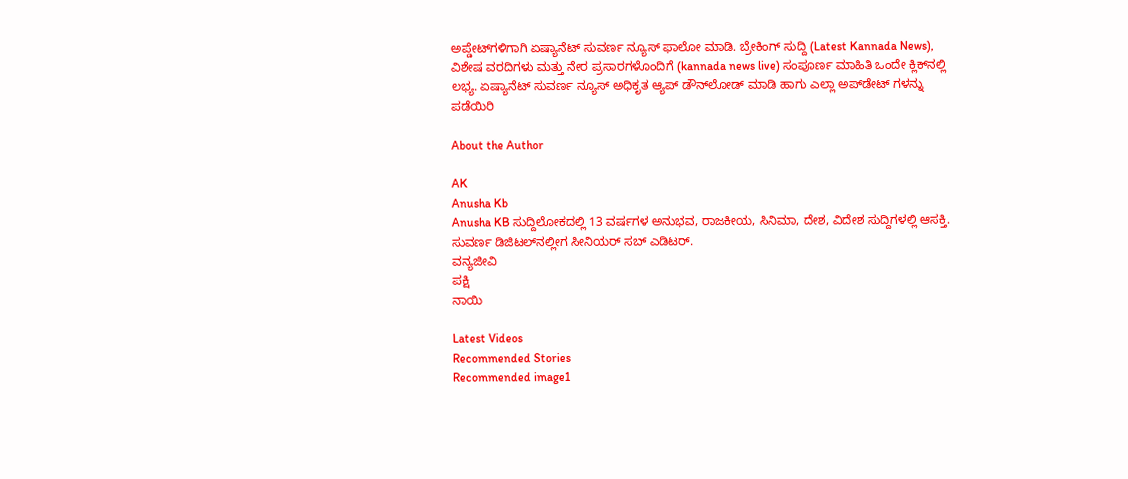ಅಪ್ಡೇಟ್‌ಗಳಿಗಾಗಿ ಏಷ್ಯಾನೆಟ್ ಸುವರ್ಣ ನ್ಯೂಸ್‌ ಫಾಲೋ ಮಾಡಿ. ಬ್ರೇಕಿಂಗ್ ಸುದ್ದಿ (Latest Kannada News), ವಿಶೇಷ ವರದಿಗಳು ಮತ್ತು ನೇರ ಪ್ರಸಾರಗಳೊಂದಿಗೆ (kannada news live) ಸಂಪೂರ್ಣ ಮಾಹಿತಿ ಒಂದೇ ಕ್ಲಿಕ್‌ನಲ್ಲಿ ಲಭ್ಯ. ಏಷ್ಯಾನೆಟ್ ಸುವರ್ಣ ನ್ಯೂಸ್ ಅಧಿಕೃತ ಆ್ಯಪ್ ಡೌನ್‌ಲೋಡ್ ಮಾಡಿ ಹಾಗು ಎಲ್ಲಾ ಅಪ್‌ಡೇಟ್ ಗಳನ್ನು ಪಡೆಯಿರಿ

About the Author

AK
Anusha Kb
Anusha KB ಸುದ್ದಿಲೋಕದಲ್ಲಿ 13 ವರ್ಷಗಳ ಅನುಭವ, ರಾಜಕೀಯ, ಸಿನಿಮಾ, ದೇಶ, ವಿದೇಶ ಸುದ್ದಿಗಳಲ್ಲಿ ಆಸಕ್ತಿ. ಸುವರ್ಣ ಡಿಜಿಟಲ್‌ನಲ್ಲೀಗ ಸೀನಿಯರ್ ಸಬ್ ಎಡಿಟರ್.
ವನ್ಯಜೀವಿ
ಪಕ್ಷಿ
ನಾಯಿ

Latest Videos
Recommended Stories
Recommended image1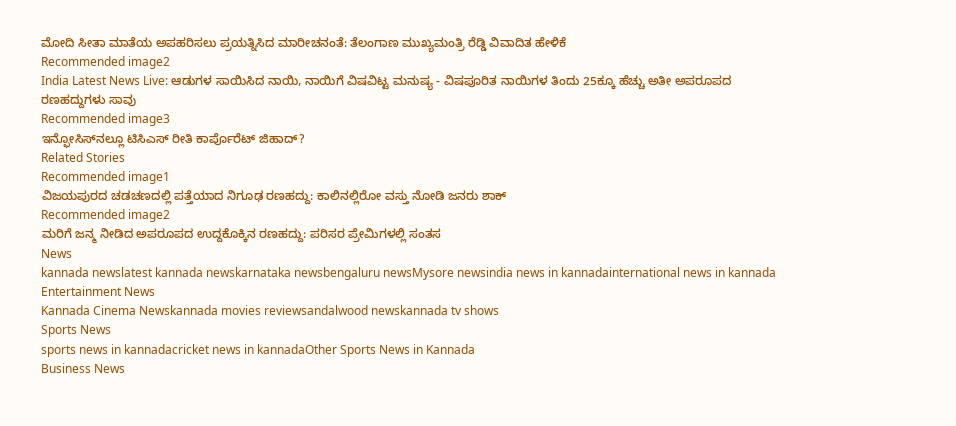ಮೋದಿ ಸೀತಾ ಮಾತೆಯ ಅಪಹರಿಸಲು ಪ್ರಯತ್ನಿಸಿದ ಮಾರೀಚನಂತೆ: ತೆಲಂಗಾಣ ಮುಖ್ಯಮಂತ್ರಿ ರೆಡ್ಡಿ ವಿವಾದಿತ ಹೇಳಿಕೆ
Recommended image2
India Latest News Live: ಆಡುಗಳ ಸಾಯಿಸಿದ ನಾಯಿ, ನಾಯಿಗೆ ವಿಷವಿಟ್ಟ ಮನುಷ್ಯ - ವಿಷಪೂರಿತ ನಾಯಿಗಳ ತಿಂದು 25ಕ್ಕೂ ಹೆಚ್ಚು ಅತೀ ಅಪರೂಪದ ರಣಹದ್ದುಗಳು ಸಾವು
Recommended image3
ಇನ್ಫೋಸಿಸ್‌ನಲ್ಲೂ ಟಿಸಿಎಸ್‌ ರೀತಿ ಕಾರ್ಪೊರೆಟ್‌ ಜಿಹಾದ್‌?
Related Stories
Recommended image1
ವಿಜಯಪುರದ ಚಡಚಣದಲ್ಲಿ ಪತ್ತೆಯಾದ ನಿಗೂಢ ರಣಹದ್ದು: ಕಾಲಿನಲ್ಲಿರೋ ವಸ್ತು ನೋಡಿ ಜನರು ಶಾಕ್
Recommended image2
ಮರಿಗೆ ಜನ್ಮ ನೀಡಿದ ಅಪರೂಪದ ಉದ್ದಕೊಕ್ಕಿನ ರಣಹದ್ದು: ಪರಿಸರ ಪ್ರೇಮಿಗಳಲ್ಲಿ ಸಂತಸ
News
kannada newslatest kannada newskarnataka newsbengaluru newsMysore newsindia news in kannadainternational news in kannada
Entertainment News
Kannada Cinema Newskannada movies reviewsandalwood newskannada tv shows
Sports News
sports news in kannadacricket news in kannadaOther Sports News in Kannada
Business News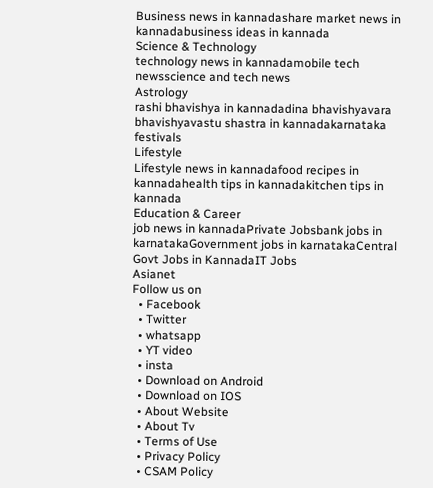Business news in kannadashare market news in kannadabusiness ideas in kannada
Science & Technology
technology news in kannadamobile tech newsscience and tech news
Astrology
rashi bhavishya in kannadadina bhavishyavara bhavishyavastu shastra in kannadakarnataka festivals
Lifestyle
Lifestyle news in kannadafood recipes in kannadahealth tips in kannadakitchen tips in kannada
Education & Career
job news in kannadaPrivate Jobsbank jobs in karnatakaGovernment jobs in karnatakaCentral Govt Jobs in KannadaIT Jobs
Asianet
Follow us on
  • Facebook
  • Twitter
  • whatsapp
  • YT video
  • insta
  • Download on Android
  • Download on IOS
  • About Website
  • About Tv
  • Terms of Use
  • Privacy Policy
  • CSAM Policy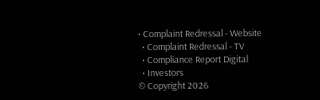• Complaint Redressal - Website
  • Complaint Redressal - TV
  • Compliance Report Digital
  • Investors
© Copyright 2026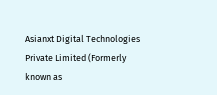Asianxt Digital Technologies Private Limited (Formerly known as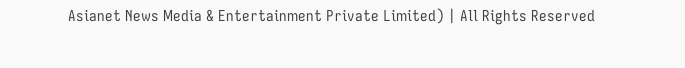Asianet News Media & Entertainment Private Limited) | All Rights Reserved